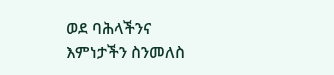ወደ ባሕላችንና እምነታችን ስንመለስ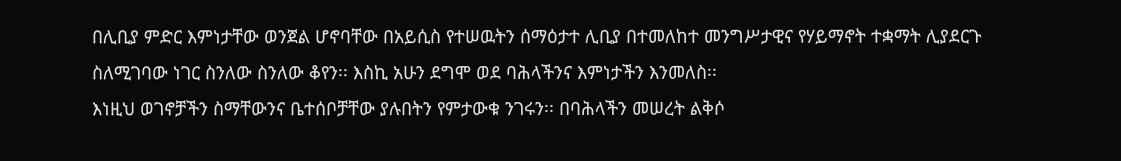በሊቢያ ምድር እምነታቸው ወንጀል ሆኖባቸው በአይሲስ የተሠዉትን ሰማዕታተ ሊቢያ በተመለከተ መንግሥታዊና የሃይማኖት ተቋማት ሊያደርጉ ስለሚገባው ነገር ስንለው ስንለው ቆየን፡፡ እስኪ አሁን ደግሞ ወደ ባሕላችንና እምነታችን እንመለስ፡፡
እነዚህ ወገኖቻችን ስማቸውንና ቤተሰቦቻቸው ያሉበትን የምታውቁ ንገሩን፡፡ በባሕላችን መሠረት ልቅሶ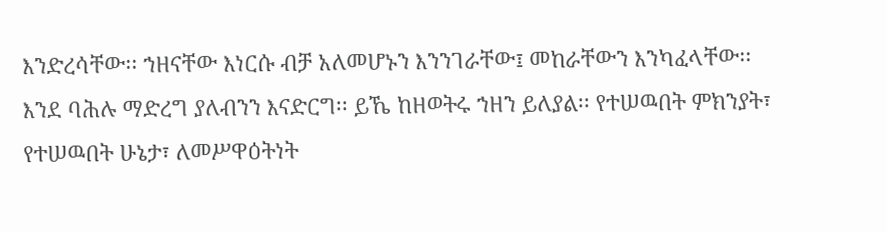እንድረሳቸው፡፡ ኀዘናቸው እነርሱ ብቻ አለመሆኑን እንንገራቸው፤ መከራቸውን እንካፈላቸው፡፡ እንደ ባሕሉ ማድረግ ያለብንን እናድርግ፡፡ ይኼ ከዘወትሩ ኀዘን ይለያል፡፡ የተሠዉበት ምክንያት፣ የተሠዉበት ሁኔታ፣ ለመሥዋዕትነት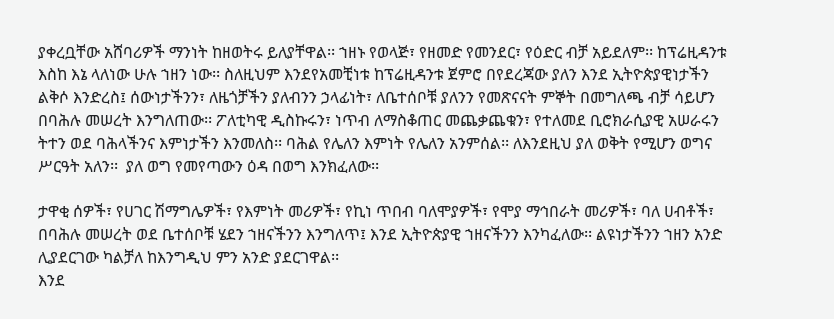ያቀረቧቸው አሸባሪዎች ማንነት ከዘወትሩ ይለያቸዋል፡፡ ኀዘኑ የወላጅ፣ የዘመድ የመንደር፣ የዕድር ብቻ አይደለም፡፡ ከፕሬዚዳንቱ እስከ እኔ ላለነው ሁሉ ኀዘን ነው፡፡ ስለዚህም እንደየአመቺነቱ ከፕሬዚዳንቱ ጀምሮ በየደረጃው ያለን እንደ ኢትዮጵያዊነታችን ልቅሶ እንድረስ፤ ሰውነታችንን፣ ለዜጎቻችን ያለብንን ኃላፊነት፣ ለቤተሰቦቹ ያለንን የመጽናናት ምኞት በመግለጫ ብቻ ሳይሆን በባሕሉ መሠረት እንግለጠው፡፡ ፖለቲካዊ ዲስኩሩን፣ ነጥብ ለማስቆጠር መጨቃጨቁን፣ የተለመደ ቢሮክራሲያዊ አሠራሩን ትተን ወደ ባሕላችንና እምነታችን እንመለስ፡፡ ባሕል የሌለን እምነት የሌለን አንምሰል፡፡ ለእንደዚህ ያለ ወቅት የሚሆን ወግና ሥርዓት አለን፡፡  ያለ ወግ የመየጣውን ዕዳ በወግ እንክፈለው፡፡

ታዋቂ ሰዎች፣ የሀገር ሽማግሌዎች፣ የእምነት መሪዎች፣ የኪነ ጥበብ ባለሞያዎች፣ የሞያ ማኅበራት መሪዎች፣ ባለ ሀብቶች፣ በባሕሉ መሠረት ወደ ቤተሰቦቹ ሄደን ኀዘናችንን እንግለጥ፤ እንደ ኢትዮጵያዊ ኀዘናችንን እንካፈለው፡፡ ልዩነታችንን ኀዘን አንድ ሊያደርገው ካልቻለ ከእንግዲህ ምን አንድ ያደርገዋል፡፡
እንደ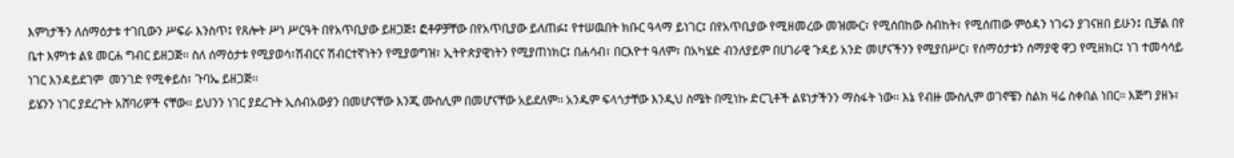እምነታችን ለሰማዕታቱ ተገቢውን ሥፍራ እንስጥ፤ የጸሎት ሥነ ሥርዓት በየአጥቢያው ይዘጋጅ፤ ፎቶዎቻቸው በየአጥቢያው ይለጠፉ፤ የተሠዉበት ክቡር ዓላማ ይነገር፤ በየአጥቢያው የሚዘመረው መዝሙር፣ የሚሰበከው ስብከት፣ የሚሰጠው ምዕዳን ነገሩን ያገናዘበ ይሁን፤ ቢቻል በየ ቤተ እምነቱ ልዩ መርሐ ግብር ይዘጋጅ፡፡ ስለ ሰማዕታቱ የሚያወሳ፣ሽብርና ሽብርተኛነትን የሚያወግዝ፣ ኢትዮጵያዊነትን የሚያጠነክር፤ በሐሳብ፣ በርእዮተ ዓለም፣ በአካሄድ ብንለያይም በሀገራዊ ጉዳይ አንድ መሆናችንን የሚያበሥር፣ የሰማዕታቱን ሰማያዊ ዋጋ የሚዘክር፤ ነገ ተመሳሳይ ነገር እንዳይደገም  መንገድ የሚቀይስ፣ ጉባኤ ይዘጋጅ፡፡
ይሄንን ነገር ያደረጉት አሸባሪዎች ናቸው፡፡ ይህንን ነገር ያደረጉት ኢሰብአውያን በመሆናቸው እንጂ ሙስሊም በመሆናቸው አይደለም፡፡ አንዱም ፍላጎታቸው እንዲህ ስሜት በሚነኩ ድርጊቶች ልዩነታችንን ማስፋት ነው፡፡ እኔ የብዙ ሙስሊም ወገኖቼን ስልክ ዛሬ ስቀበል ነበር፡፡ እጅግ ያዘኑ፣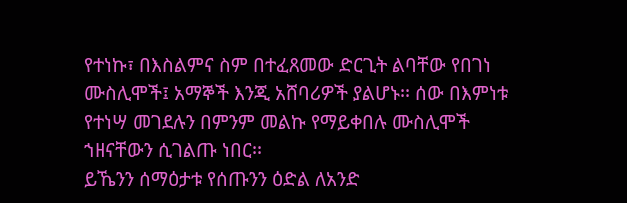የተነኩ፣ በእስልምና ስም በተፈጸመው ድርጊት ልባቸው የበገነ ሙስሊሞች፤ አማኞች እንጂ አሸባሪዎች ያልሆኑ፡፡ ሰው በእምነቱ የተነሣ መገደሉን በምንም መልኩ የማይቀበሉ ሙስሊሞች ኀዘናቸውን ሲገልጡ ነበር፡፡
ይኼንን ሰማዕታቱ የሰጡንን ዕድል ለአንድ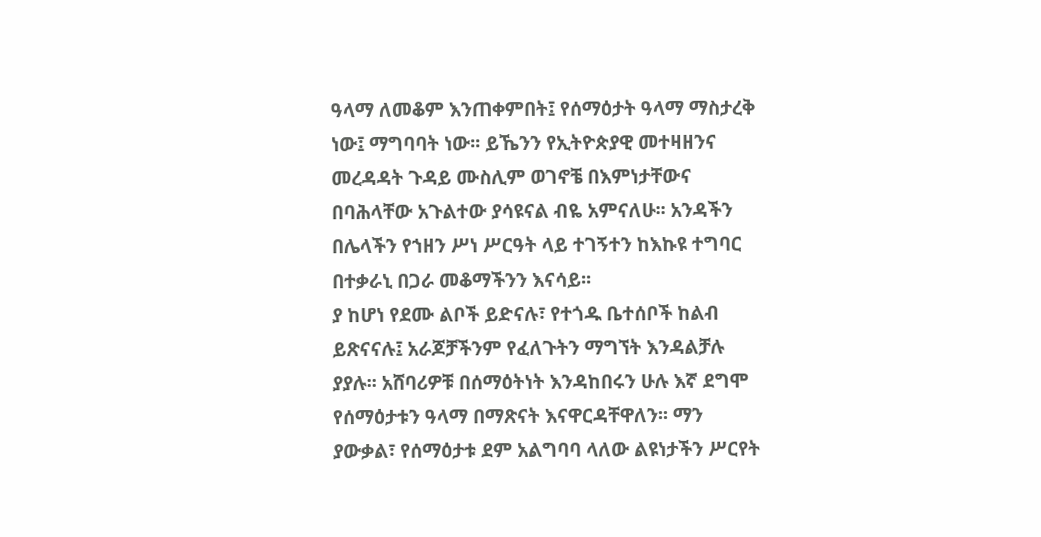ዓላማ ለመቆም እንጠቀምበት፤ የሰማዕታት ዓላማ ማስታረቅ ነው፤ ማግባባት ነው፡፡ ይኼንን የኢትዮጵያዊ መተዛዘንና መረዳዳት ጉዳይ ሙስሊም ወገኖቼ በእምነታቸውና በባሕላቸው አጉልተው ያሳዩናል ብዬ አምናለሁ፡፡ አንዳችን በሌላችን የኀዘን ሥነ ሥርዓት ላይ ተገኝተን ከእኩዩ ተግባር በተቃራኒ በጋራ መቆማችንን እናሳይ፡፡
ያ ከሆነ የደሙ ልቦች ይድናሉ፣ የተጎዱ ቤተሰቦች ከልብ ይጽናናሉ፤ አራጆቻችንም የፈለጉትን ማግኘት እንዳልቻሉ ያያሉ፡፡ አሸባሪዎቹ በሰማዕትነት እንዳከበሩን ሁሉ እኛ ደግሞ የሰማዕታቱን ዓላማ በማጽናት እናዋርዳቸዋለን፡፡ ማን ያውቃል፣ የሰማዕታቱ ደም አልግባባ ላለው ልዩነታችን ሥርየት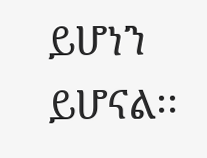ይሆነን ይሆናል፡፡